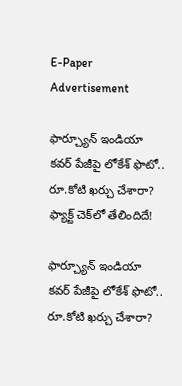E-Paper
Advertisement

ఫార్చ్యూన్ ఇండియా కవర్ పేజీపై లోకేశ్ ఫొటో.. రూ.కోటి ఖర్చు చేశారా? ఫ్యాక్ట్ చెక్‌లో తేలిందిదే!

ఫార్చ్యూన్ ఇండియా కవర్ పేజీపై లోకేశ్ ఫొటో.. రూ.కోటి ఖర్చు చేశారా?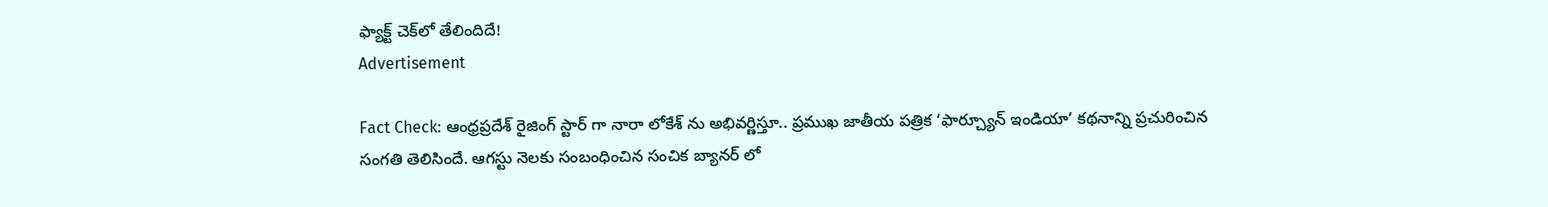ఫ్యాక్ట్ చెక్‌లో తేలిందిదే!
Advertisement

Fact Check: ఆంధ్రప్రదేశ్ రైజింగ్ స్టార్ గా నారా లోకేశ్ ను అభివర్ణిస్తూ.. ప్రముఖ జాతీయ పత్రిక ‘ఫార్చ్యూన్ ఇండియా’ కథనాన్ని ప్రచురించిన సంగతి తెలిసిందే. ఆగస్టు నెలకు సంబంధించిన సంచిక బ్యానర్ లో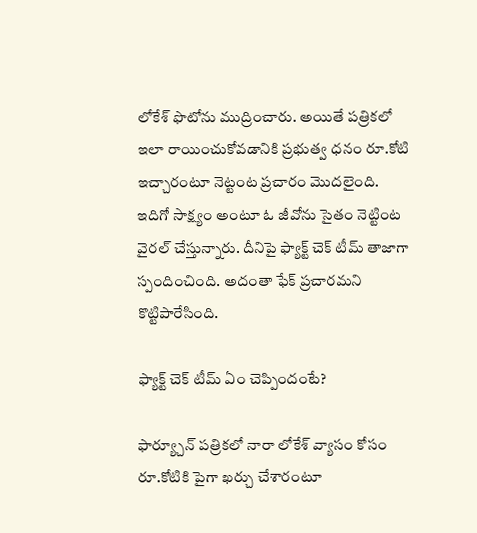లోకేశ్ ఫొటోను ముద్రించారు. అయితే పత్రికలో ఇలా రాయించుకోవడానికి ప్రభుత్వ ధనం రూ.కోటి ఇచ్చారంటూ నెట్టంట ప్రచారం మెుదలైంది. ఇదిగో సాక్ష్యం అంటూ ఓ జీవోను సైతం నెట్టింట వైరల్ చేస్తున్నారు. దీనిపై ఫ్యాక్ట్ చెక్ టీమ్ తాజాగా స్పందించింది. అదంతా ఫేక్ ప్రచారమని కొట్టిపారేసింది.

ఫ్యాక్ట్ చెక్ టీమ్ ఏం చెప్పిందంటే?

ఫార్య్చూన్ పత్రికలో నారా లోకేశ్ వ్యాసం కోసం రూ.కోటికి పైగా ఖర్చు చేశారంటూ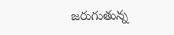జరుగుతున్న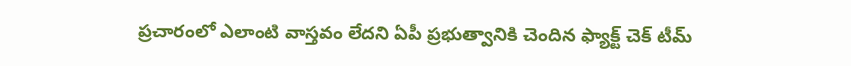ప్రచారంలో ఎలాంటి వాస్తవం లేదని ఏపీ ప్రభుత్వానికి చెందిన ఫ్యాక్ట్ చెక్ టీమ్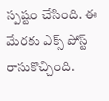స్పష్టం చేసింది. ఈ మేరకు ఎక్స్ పోస్ట్ రాసుకొచ్చింది.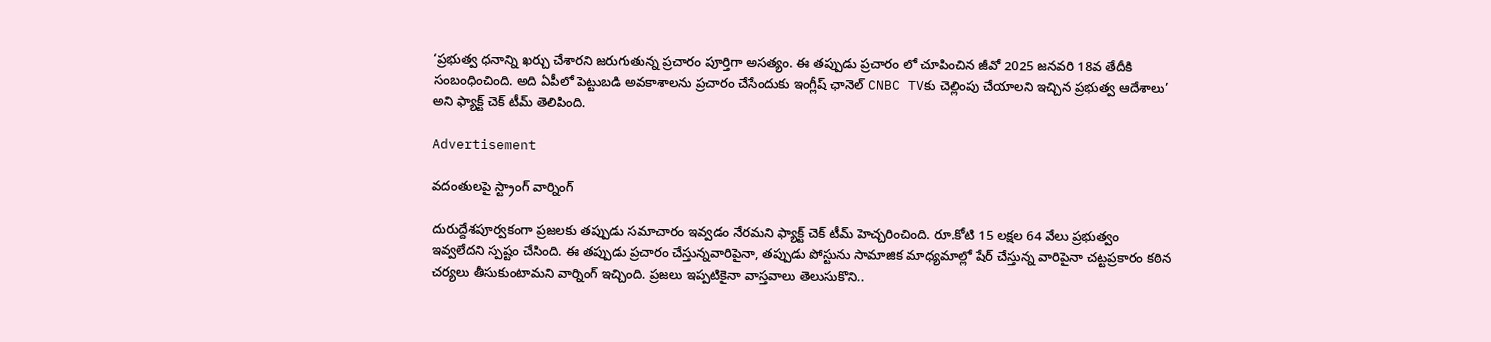‘ప్రభుత్వ ధనాన్ని ఖర్చు చేశారని జరుగుతున్న ప్రచారం పూర్తిగా అసత్యం. ఈ తప్పుడు ప్రచారం లో చూపించిన జీవో 2025 జనవరి 18వ తేదీకి సంబంధించింది. అది ఏపీలో పెట్టుబడి అవకాశాలను ప్రచారం చేసేందుకు ఇంగ్లీష్ ఛానెల్ CNBC TVకు చెల్లింపు చేయాలని ఇచ్చిన ప్రభుత్వ ఆదేశాలు’ అని ఫ్యాక్ట్ చెక్ టీమ్ తెలిపింది.

Advertisement

వదంతులపై స్ట్రాంగ్ వార్నింగ్

దురుద్దేశపూర్వకంగా ప్రజలకు తప్పుడు సమాచారం ఇవ్వడం నేరమని ఫ్యాక్ట్ చెక్ టీమ్ హెచ్చరించింది. రూ.కోటి 15 లక్షల 64 వేలు ప్రభుత్వం ఇవ్వలేదని స్పష్టం చేసింది. ఈ తప్పుడు ప్రచారం చేస్తున్నవారిపైనా, తప్పుడు పోస్టును సామాజిక మాధ్యమాల్లో షేర్ చేస్తున్న వారిపైనా చట్టప్రకారం కఠిన చర్యలు తీసుకుంటామని వార్నింగ్ ఇచ్చింది. ప్రజలు ఇప్పటికైనా వాస్తవాలు తెలుసుకొని..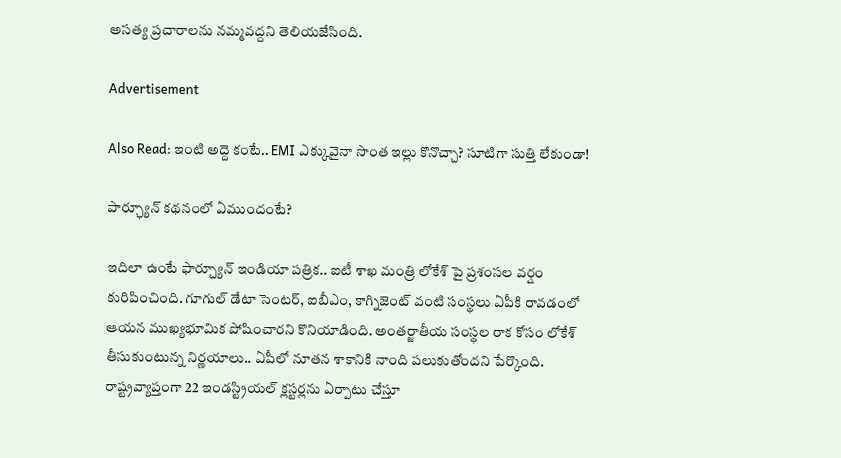అసత్య ప్రచారాలను నమ్మవద్దని తెలియజేసింది.

Advertisement

Also Read: ఇంటి అద్దె కంటే.. EMI ఎక్కువైనా సొంత ఇల్లు కొనొచ్చా? సూటిగా సుత్తి లేకుండా!

పార్ఛ్యూన్ కథనంలో ఏముందంటే?

ఇదిలా ఉంటే ఫార్చ్యూన్ ఇండియా పత్రిక.. ఐటీ శాఖ మంత్రి లోకేశ్ పై ప్రశంసల వర్షం కురిపించింది. గూగుల్ డేటా సెంటర్, ఐబీఎం, కాగ్నిజెంట్ వంటి సంస్థలు ఏపీకి రావడంలో ఆయన ముఖ్యభూమిక పోషించారని కొనియాడింది. అంతర్జాతీయ సంస్థల రాక కోసం లోకేశ్ తీసుకుంటున్న నిర్ణయాలు.. ఏపీలో నూతన శాకానికి నాంది పలుకుతోందని పేర్కొంది. రాష్ట్రవ్యాప్తంగా 22 ఇండస్ట్రియల్ క్లస్టర్లను ఏర్పాటు చేస్తూ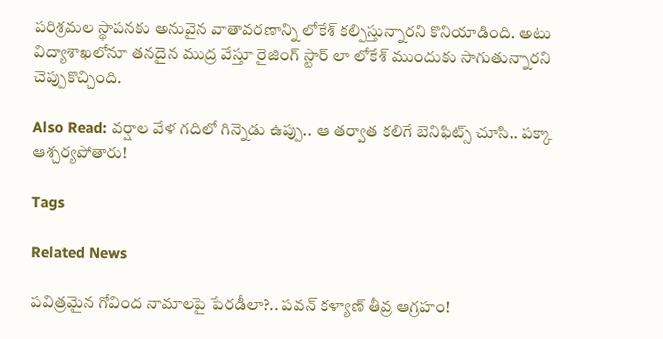పరిశ్రమల స్థాపనకు అనువైన వాతావరణాన్ని లోకేశ్ కల్పిస్తున్నారని కొనియాడింది. అటు విద్యాశాఖలోనూ తనదైన ముద్ర వేస్తూ రైజింగ్ స్టార్ లా లోకేశ్ ముందుకు సాగుతున్నారని చెప్పుకొచ్చింది.

Also Read: వర్షాల వేళ గదిలో గిన్నెడు ఉప్పు.. ఆ తర్వాత కలిగే బెనిఫిట్స్ చూసి.. పక్కా ఆశ్చర్యపోతారు!

Tags

Related News

పవిత్రమైన గోవింద నామాలపై పేరడీలా?.. పవన్ కళ్యాణ్ తీవ్ర ఆగ్రహం!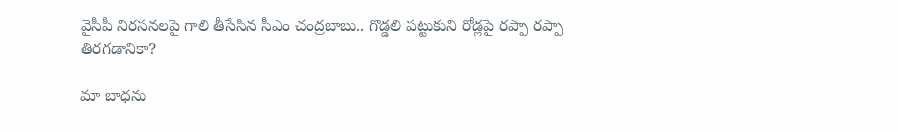వైసీపీ నిరసనలపై గాలి తీసేసిన సీఎం చంద్రబాబు.. గొడ్డలి పట్టుకుని రోడ్లపై రప్పా రప్పా తిరగడానికా?

మా బాధను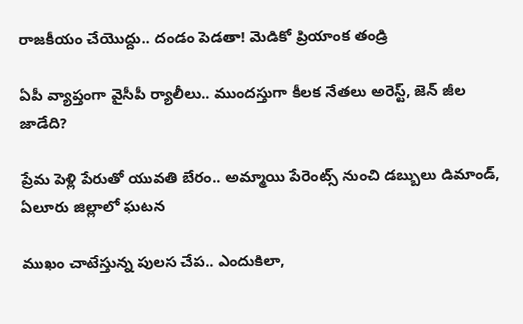రాజకీయం చేయొద్దు.. దండం పెడతా! మెడికో ప్రియాంక తండ్రి

ఏపీ వ్యాప్తంగా వైసీపీ ర్యాలీలు.. ముందస్తుగా కీలక నేతలు అరెస్ట్, జెన్ జీల జాడేది?

ప్రేమ పెళ్లి పేరుతో యువతి బేరం.. అమ్మాయి పేరెంట్స్ నుంచి డబ్బులు డిమాండ్, ఏలూరు జిల్లాలో ఘటన

ముఖం చాటేస్తున్న పులస చేప.. ఎందుకిలా,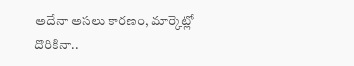అదేనా అసలు కారణం, మార్కెట్లో దొరికినా..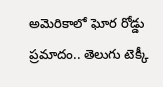అమెరికాలో ఘోర రోడ్డు ప్రమాదం.. తెలుగు టెక్కీ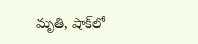మృతి, షాక్‌లో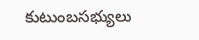కుటుంబసభ్యులు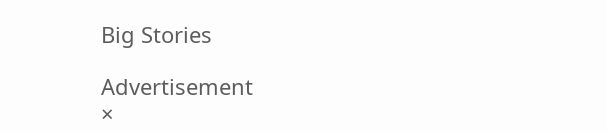Big Stories

Advertisement
×